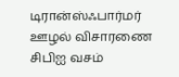டிரான்ஸ்ஃபார்மர் ஊழல் விசாரணை சிபிஐ வசம்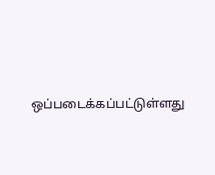ஒப்படைக்கப்பட்டுள்ளது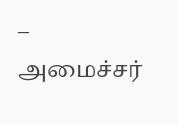– அமைச்சர்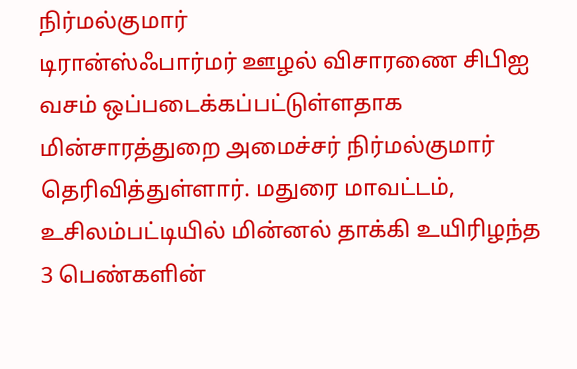நிர்மல்குமார்
டிரான்ஸ்ஃபார்மர் ஊழல் விசாரணை சிபிஐ வசம் ஒப்படைக்கப்பட்டுள்ளதாக மின்சாரத்துறை அமைச்சர் நிர்மல்குமார் தெரிவித்துள்ளார். மதுரை மாவட்டம், உசிலம்பட்டியில் மின்னல் தாக்கி உயிரிழந்த 3 பெண்களின்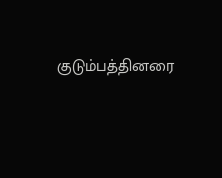குடும்பத்தினரை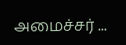அமைச்சர் ...